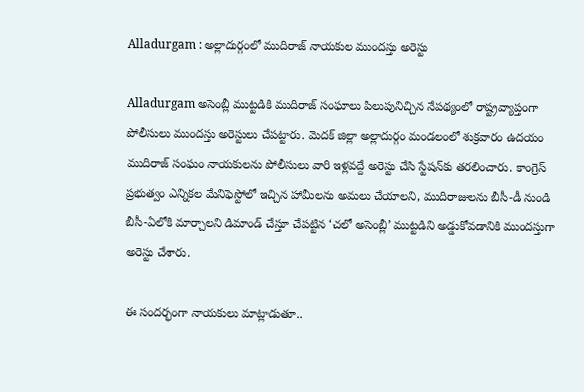Alladurgam : అల్లాదుర్గంలో ముదిరాజ్ నాయకుల ముందస్తు అరెస్టు

Alladurgam అసెంబ్లీ ముట్టడికి ముదిరాజ్ సంఘాలు పిలుపునిచ్చిన నేపథ్యంలో రాష్ట్రవ్యాప్తంగా పోలీసులు ముందస్తు అరెస్టులు చేపట్టారు. మెదక్ జిల్లా అల్లాదుర్గం మండలంలో శుక్రవారం ఉదయం ముదిరాజ్ సంఘం నాయకులను పోలీసులు వారి ఇళ్లవద్దే అరెస్టు చేసి స్టేషన్‌కు తరలించారు. కాంగ్రెస్ ప్రభుత్వం ఎన్నికల మేనిఫెస్టోలో ఇచ్చిన హామీలను అమలు చేయాలని, ముదిరాజులను బీసీ-డీ నుండి బీసీ-ఏలోకి మార్చాలని డిమాండ్ చేస్తూ చేపట్టిన ‘చలో అసెంబ్లీ’ ముట్టడిని అడ్డుకోవడానికి ముందస్తుగా అరెస్టు చేశారు.

ఈ సందర్భంగా నాయకులు మాట్లాడుతూ..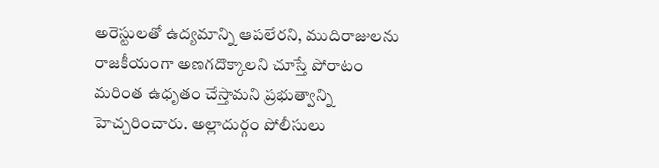అరెస్టులతో ఉద్యమాన్ని ఆపలేరని, ముదిరాజులను రాజకీయంగా అణగదొక్కాలని చూస్తే పోరాటం మరింత ఉధృతం చేస్తామని ప్రభుత్వాన్ని హెచ్చరించారు. అల్లాదుర్గం పోలీసులు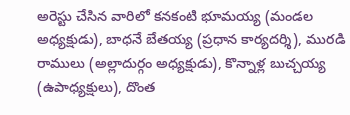అరెస్టు చేసిన వారిలో కనకంటి భూమయ్య (మండల అధ్యక్షుడు), బాధనే బేతయ్య (ప్రధాన కార్యదర్శి), మురడి రాములు (అల్లాదుర్గం అధ్యక్షుడు), కొన్నాళ్ల బుచ్చయ్య (ఉపాధ్యక్షులు), దొంత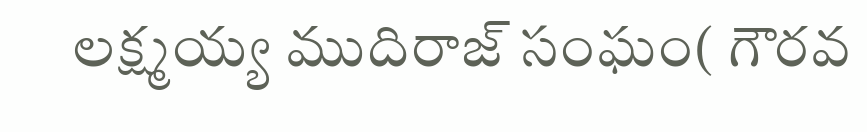లక్ష్మయ్య ముదిరాజ్ సంఘం( గౌరవ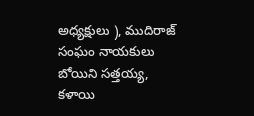అధ్యక్షులు ), ముదిరాజ్ సంఘం నాయకులు బోయిని సత్తయ్య, కళాయి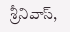శ్రీనివాస్,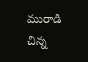మురాడి చిన్న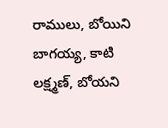రాములు, బోయిని బాగయ్య, కాటి లక్ష్మణ్, బోయని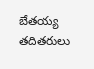బేతయ్య తదితరులు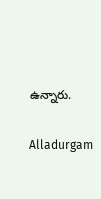ఉన్నారు.

Alladurgam